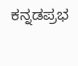ಕನ್ನಡಪ್ರಭ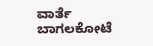ವಾರ್ತೆ ಬಾಗಲಕೋಟೆ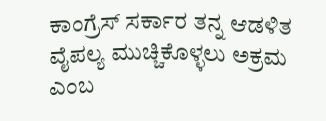ಕಾಂಗ್ರೆಸ್ ಸರ್ಕಾರ ತನ್ನ ಆಡಳಿತ ವೈಪಲ್ಯ ಮುಚ್ಚಿಕೊಳ್ಳಲು ಅಕ್ರಮ ಎಂಬ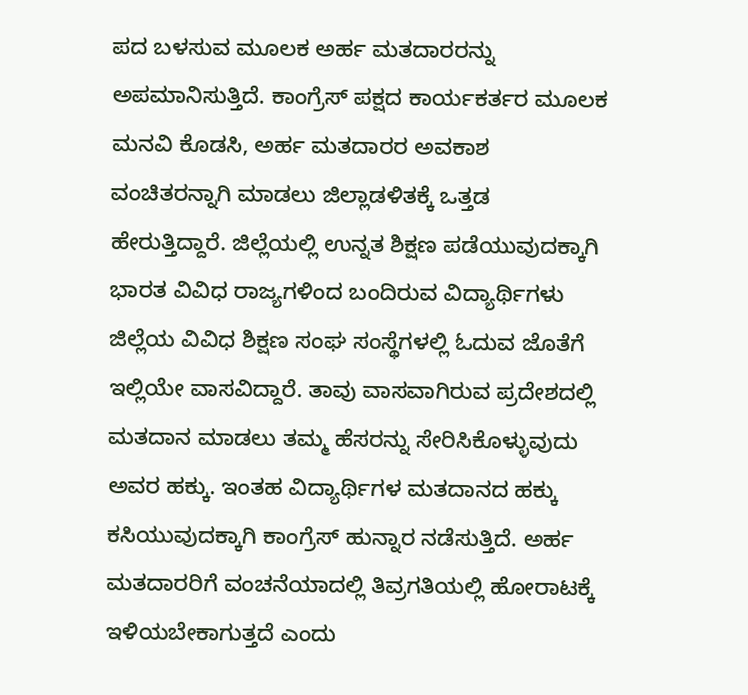ಪದ ಬಳಸುವ ಮೂಲಕ ಅರ್ಹ ಮತದಾರರನ್ನು ಅಪಮಾನಿಸುತ್ತಿದೆ. ಕಾಂಗ್ರೆಸ್ ಪಕ್ಷದ ಕಾರ್ಯಕರ್ತರ ಮೂಲಕ ಮನವಿ ಕೊಡಸಿ, ಅರ್ಹ ಮತದಾರರ ಅವಕಾಶ ವಂಚಿತರನ್ನಾಗಿ ಮಾಡಲು ಜಿಲ್ಲಾಡಳಿತಕ್ಕೆ ಒತ್ತಡ ಹೇರುತ್ತಿದ್ದಾರೆ. ಜಿಲ್ಲೆಯಲ್ಲಿ ಉನ್ನತ ಶಿಕ್ಷಣ ಪಡೆಯುವುದಕ್ಕಾಗಿ ಭಾರತ ವಿವಿಧ ರಾಜ್ಯಗಳಿಂದ ಬಂದಿರುವ ವಿದ್ಯಾರ್ಥಿಗಳು ಜಿಲ್ಲೆಯ ವಿವಿಧ ಶಿಕ್ಷಣ ಸಂಘ ಸಂಸ್ಥೆಗಳಲ್ಲಿ ಓದುವ ಜೊತೆಗೆ ಇಲ್ಲಿಯೇ ವಾಸವಿದ್ದಾರೆ. ತಾವು ವಾಸವಾಗಿರುವ ಪ್ರದೇಶದಲ್ಲಿ ಮತದಾನ ಮಾಡಲು ತಮ್ಮ ಹೆಸರನ್ನು ಸೇರಿಸಿಕೊಳ್ಳುವುದು ಅವರ ಹಕ್ಕು. ಇಂತಹ ವಿದ್ಯಾರ್ಥಿಗಳ ಮತದಾನದ ಹಕ್ಕು ಕಸಿಯುವುದಕ್ಕಾಗಿ ಕಾಂಗ್ರೆಸ್ ಹುನ್ನಾರ ನಡೆಸುತ್ತಿದೆ. ಅರ್ಹ ಮತದಾರರಿಗೆ ವಂಚನೆಯಾದಲ್ಲಿ ತಿವ್ರಗತಿಯಲ್ಲಿ ಹೋರಾಟಕ್ಕೆ ಇಳಿಯಬೇಕಾಗುತ್ತದೆ ಎಂದು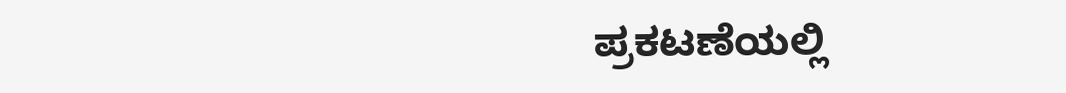ಪ್ರಕಟಣೆಯಲ್ಲಿ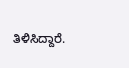ತಿಳಿಸಿದ್ದಾರೆ.